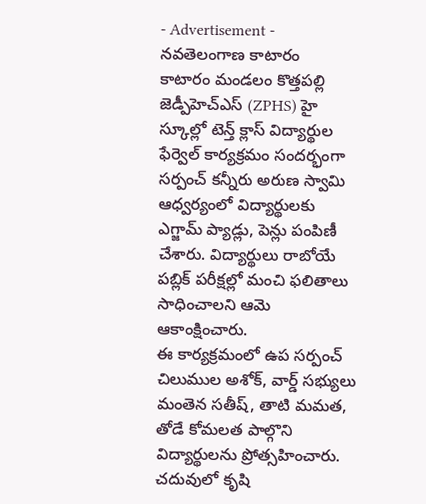- Advertisement -
నవతెలంగాణ కాటారం
కాటారం మండలం కొత్తపల్లి జెడ్పీహెచ్ఎస్ (ZPHS) హై స్కూల్లో టెన్త్ క్లాస్ విద్యార్థుల ఫేర్వెల్ కార్యక్రమం సందర్భంగా సర్పంచ్ కన్నీరు అరుణ స్వామి ఆధ్వర్యంలో విద్యార్థులకు ఎగ్జామ్ ప్యాడ్లు, పెన్లు పంపిణీ చేశారు. విద్యార్థులు రాబోయే పబ్లిక్ పరీక్షల్లో మంచి ఫలితాలు సాధించాలని ఆమె ఆకాంక్షించారు.
ఈ కార్యక్రమంలో ఉప సర్పంచ్ చిలుముల అశోక్, వార్డ్ సభ్యులు మంతెన సతీష్, తాటి మమత, తోడే కోమలత పాల్గొని విద్యార్థులను ప్రోత్సహించారు. చదువులో కృషి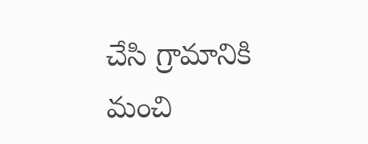చేసి గ్రామానికి మంచి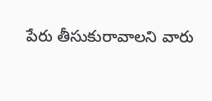పేరు తీసుకురావాలని వారు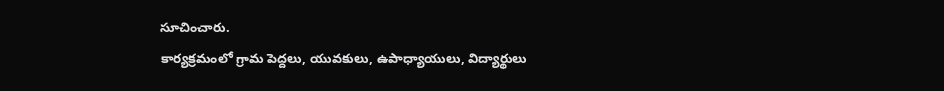సూచించారు.
కార్యక్రమంలో గ్రామ పెద్దలు, యువకులు, ఉపాధ్యాయులు, విద్యార్థులు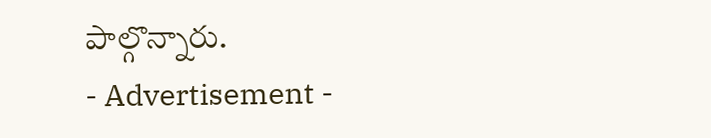పాల్గొన్నారు.
- Advertisement -